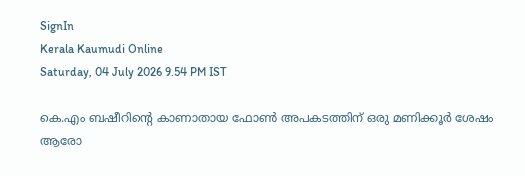SignIn
Kerala Kaumudi Online
Saturday, 04 July 2026 9.54 PM IST

കെ.എം ബഷീറിന്റെ കാണാതായ ഫോൺ അപകടത്തിന് ഒരു മണിക്കൂർ ശേഷം ആരോ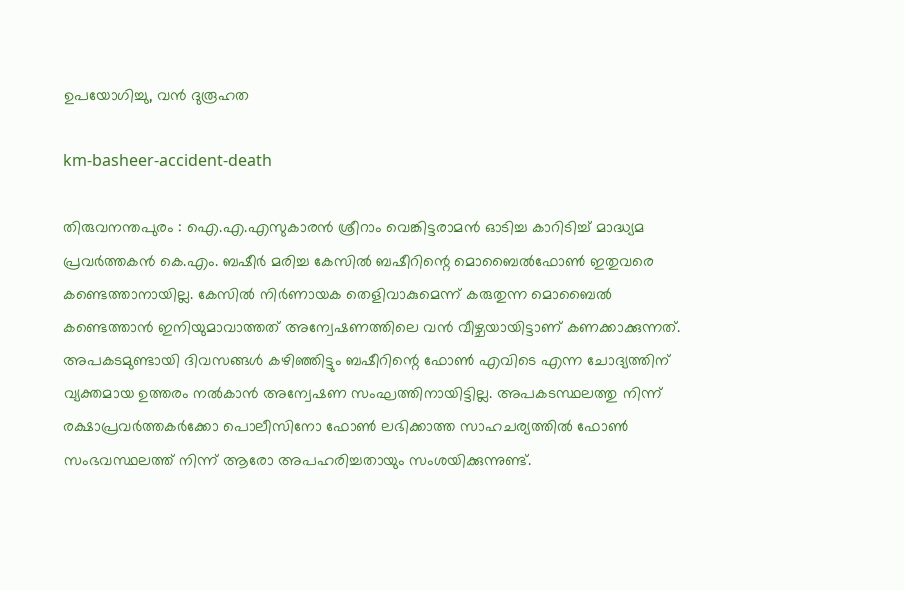ഉപയോഗിച്ചു, വൻ ദുരൂഹത

km-basheer-accident-death

തിരുവനന്തപുരം : ഐ.എ.എസുകാരൻ ശ്രീറാം വെങ്കിട്ടരാമൻ ഓടിച്ച കാറിടിച്ച് മാദ്ധ്യമ പ്രവർത്തകൻ കെ.എം. ബഷീർ മരിച്ച കേസിൽ ബഷീറിന്റെ മൊബൈൽഫോൺ ഇതുവരെ കണ്ടെത്താനായില്ല. കേസിൽ നിർണായക തെളിവാകുമെന്ന് കരുതുന്ന മൊബൈൽ കണ്ടെത്താൻ ഇനിയുമാവാത്തത് അന്വേഷണത്തിലെ വൻ വീഴ്ചയായിട്ടാണ് കണക്കാക്കുന്നത്.
അപകടമുണ്ടായി ദിവസങ്ങൾ കഴിഞ്ഞിട്ടും ബഷീറിന്റെ ഫോൺ എവിടെ എന്ന ചോദ്യത്തിന് വ്യക്തമായ ഉത്തരം നൽകാൻ അന്വേഷണ സംഘത്തിനായിട്ടില്ല. അപകടസ്ഥലത്തു നിന്ന് രക്ഷാപ്രവർത്തകർക്കോ പൊലീസിനോ ഫോൺ ലഭിക്കാത്ത സാഹചര്യത്തിൽ ഫോൺ സംഭവസ്ഥലത്ത് നിന്ന് ആരോ അപഹരിച്ചതായും സംശയിക്കുന്നുണ്ട്.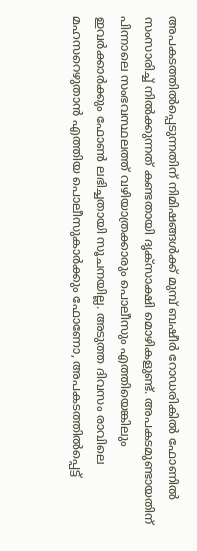അപകടത്തിൽപ്പെടുന്നതിന് നിമിഷങ്ങൾക്ക് മുമ്പ് ബഷീർ റോഡരികിൽ ഫോണിൽ സംസാരിച്ച് നിൽക്കുന്നത് കണ്ടതായി ദൃക്സാക്ഷി മൊഴികളുണ്ട്. അപകടമുണ്ടായതിന് പിന്നാലെ സംഭവസ്ഥലത്ത് വഴിയാത്രക്കാരും പൊലീസും എത്തിയെങ്കിലും ഇവർക്കാർക്കും ഫോൺ ലഭിച്ചതായി സൂചനയില്ല. അടുത്ത ദിവസം രാവിലെ മഹസറെഴുതാൻ എത്തിയ പൊലീസുകാർക്കും ഫോണോ, അപകടത്തിൽപ്പെട്ട്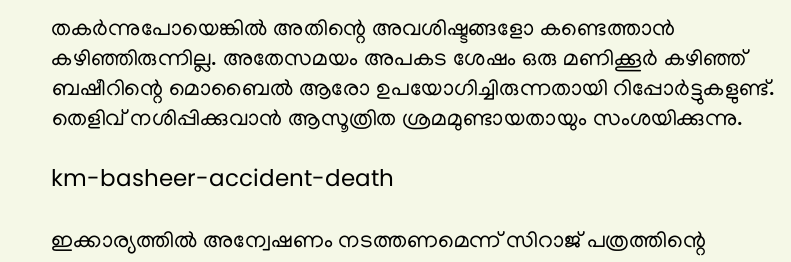തകർന്നുപോയെങ്കിൽ അതിന്റെ അവശിഷ്ടങ്ങളോ കണ്ടെത്താൻ കഴിഞ്ഞിരുന്നില്ല. അതേസമയം അപകട ശേഷം ഒരു മണിക്കൂർ കഴിഞ്ഞ് ബഷീറിന്റെ മൊബൈൽ ആരോ ഉപയോഗിച്ചിരുന്നതായി റിപ്പോർട്ടുകളുണ്ട്. തെളിവ് നശിപ്പിക്കുവാൻ ആസൂത്രിത ശ്രമമുണ്ടായതായും സംശയിക്കുന്നു.

km-basheer-accident-death

ഇക്കാര്യത്തിൽ അന്വേഷണം നടത്തണമെന്ന് സിറാജ് പത്രത്തിന്റെ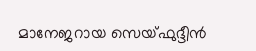മാനേജറായ സെയ്ഫുദ്ദീൻ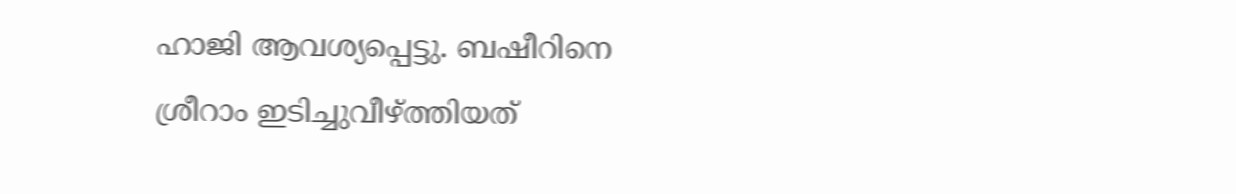ഹാജി ആവശ്യപ്പെട്ടു. ബഷീറിനെ ശ്രീറാം ഇടിച്ചുവീഴ്ത്തിയത്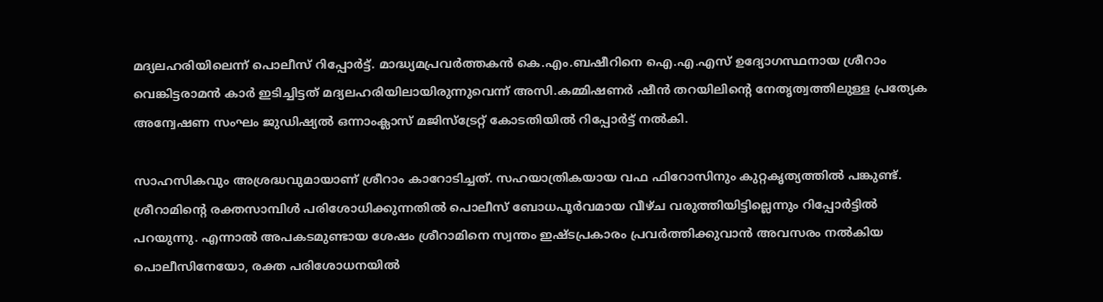മദ്യലഹരിയിലെന്ന് പൊലീസ് റിപ്പോർട്ട്. മാദ്ധ്യമപ്രവർത്തകൻ കെ.എം.ബഷീറിനെ ഐ.എ.എസ് ഉദ്യോഗസ്ഥനായ ശ്രീറാം വെങ്കിട്ടരാമൻ കാർ ഇടിച്ചിട്ടത് മദ്യലഹരിയിലായിരുന്നുവെന്ന് അസി.കമ്മിഷണർ ഷീൻ തറയിലിന്റെ നേതൃത്വത്തിലുള്ള പ്രത്യേക അന്വേഷണ സംഘം ജുഡിഷ്യൽ ഒന്നാംക്ലാസ് മജിസ്‌ട്രേറ്റ് കോടതിയിൽ റിപ്പോർട്ട് നൽകി.

സാഹസികവും അശ്രദ്ധവുമായാണ് ശ്രീറാം കാറോടിച്ചത്. സഹയാത്രികയായ വഫ ഫിറോസിനും കുറ്റകൃത്യത്തിൽ പങ്കുണ്ട്. ശ്രീറാമിന്റെ രക്തസാമ്പിൾ പരിശോധിക്കുന്നതിൽ പൊലീസ് ബോധപൂർവമായ വീഴ്ച വരുത്തിയിട്ടില്ലെന്നും റിപ്പോർട്ടിൽ പറയുന്നു. എന്നാൽ അപകടമുണ്ടായ ശേഷം ശ്രീറാമിനെ സ്വന്തം ഇഷ്ടപ്രകാരം പ്രവർത്തിക്കുവാൻ അവസരം നൽകിയ പൊലീസിനേയോ, രക്ത പരിശോധനയിൽ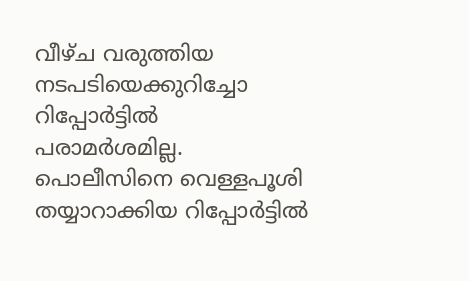വീഴ്ച വരുത്തിയ നടപടിയെക്കുറിച്ചോ റിപ്പോർട്ടിൽ പരാമർശമില്ല. പൊലീസിനെ വെള്ളപൂശി തയ്യാറാക്കിയ റിപ്പോർട്ടിൽ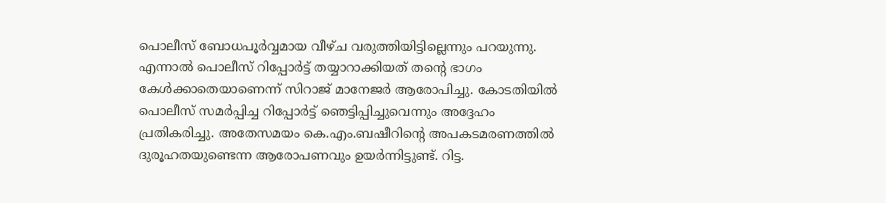പൊലീസ് ബോധപൂർവ്വമായ വീഴ്ച വരുത്തിയിട്ടില്ലെന്നും പറയുന്നു. എന്നാൽ പൊലീസ് റിപ്പോർട്ട് തയ്യാറാക്കിയത് തന്റെ ഭാഗം കേൾക്കാതെയാണെന്ന് സിറാജ് മാനേജർ ആരോപിച്ചു. കോടതിയിൽ പൊലീസ് സമർപ്പിച്ച റിപ്പോർട്ട് ഞെട്ടിപ്പിച്ചുവെന്നും അദ്ദേഹം പ്രതികരിച്ചു. അതേസമയം കെ.എം.ബഷീറിന്റെ അപകടമരണത്തിൽ ദുരൂഹതയുണ്ടെന്ന ആരോപണവും ഉയർന്നിട്ടുണ്ട്. റിട്ട.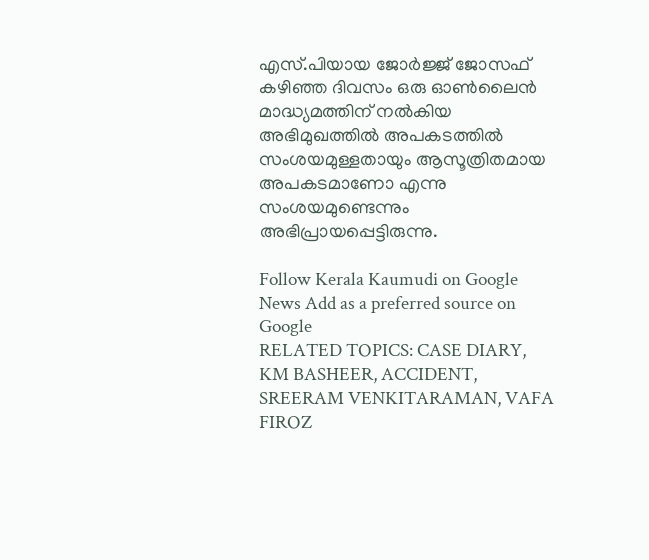എസ്.പിയായ ജോർജ്ജ് ജോസഫ് കഴിഞ്ഞ ദിവസം ഒരു ഓൺലൈൻ മാദ്ധ്യമത്തിന് നൽകിയ അഭിമുഖത്തിൽ അപകടത്തിൽ സംശയമുള്ളതായും ആസൂത്രിതമായ അപകടമാണോ എന്നു സംശയമുണ്ടെന്നും അഭിപ്രായപ്പെട്ടിരുന്നു.

Follow Kerala Kaumudi on Google News Add as a preferred source on Google
RELATED TOPICS: CASE DIARY, KM BASHEER, ACCIDENT, SREERAM VENKITARAMAN, VAFA FIROZ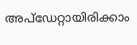അപ്ഡേറ്റായിരിക്കാം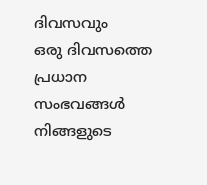ദിവസവും
ഒരു ദിവസത്തെ പ്രധാന സംഭവങ്ങൾ നിങ്ങളുടെ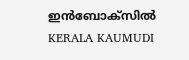ഇൻബോക്സിൽ
KERALA KAUMUDI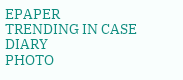EPAPER
TRENDING IN CASE DIARY
PHOTO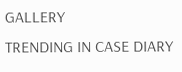GALLERY
TRENDING IN CASE DIARY